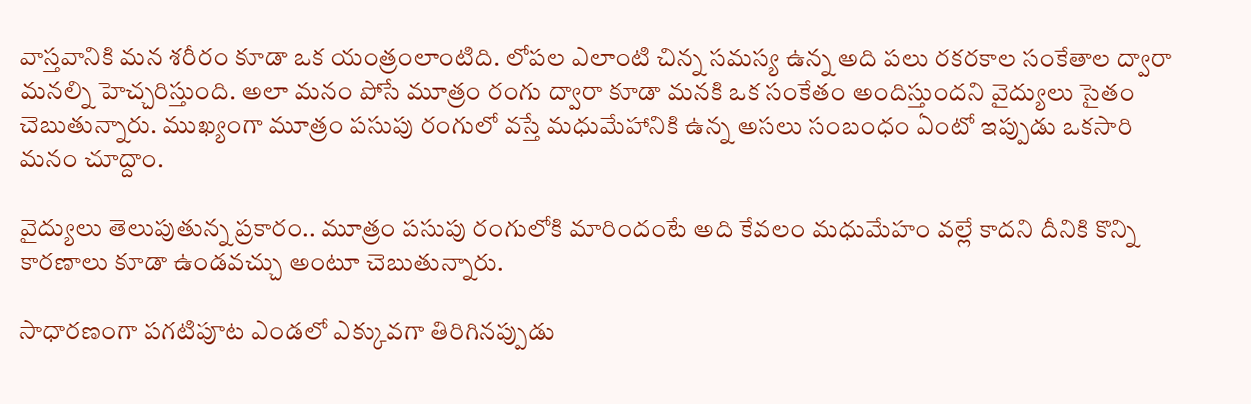వాస్తవానికి మన శరీరం కూడా ఒక యంత్రంలాంటిది. లోపల ఎలాంటి చిన్న సమస్య ఉన్న అది పలు రకరకాల సంకేతాల ద్వారా మనల్ని హెచ్చరిస్తుంది. అలా మనం పోసే మూత్రం రంగు ద్వారా కూడా మనకి ఒక సంకేతం అందిస్తుందని వైద్యులు సైతం చెబుతున్నారు. ముఖ్యంగా మూత్రం పసుపు రంగులో వస్తే మధుమేహానికి ఉన్న అసలు సంబంధం ఏంటో ఇప్పుడు ఒకసారి మనం చూద్దాం.

వైద్యులు తెలుపుతున్న ప్రకారం.. మూత్రం పసుపు రంగులోకి మారిందంటే అది కేవలం మధుమేహం వల్లే కాదని దీనికి కొన్ని కారణాలు కూడా ఉండవచ్చు అంటూ చెబుతున్నారు.

సాధారణంగా పగటిపూట ఎండలో ఎక్కువగా తిరిగినప్పుడు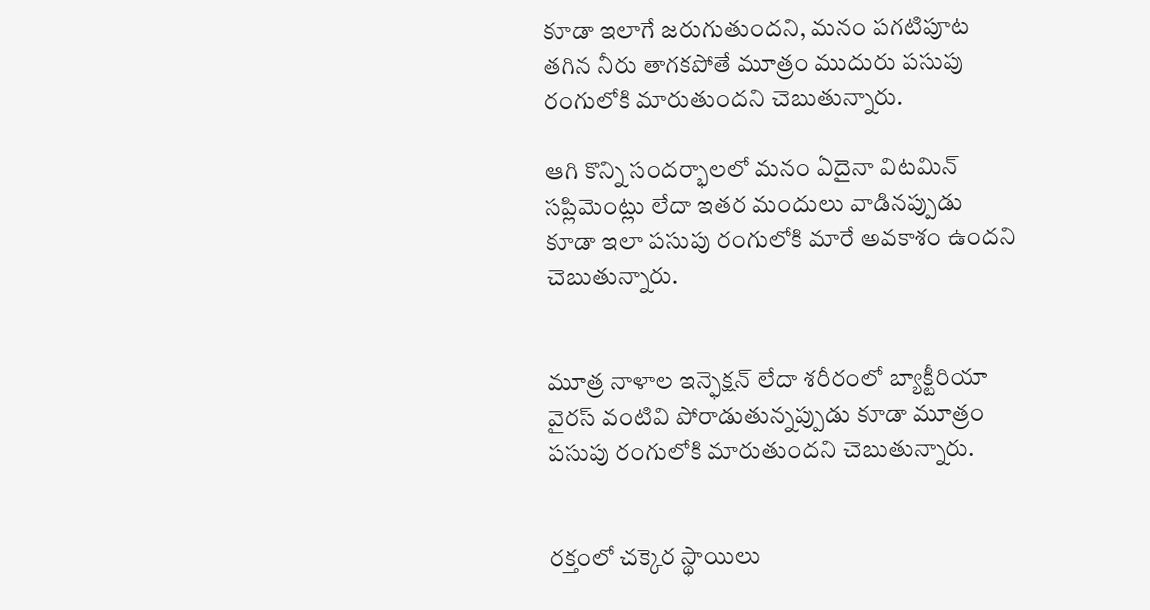కూడా ఇలాగే జరుగుతుందని, మనం పగటిపూట తగిన నీరు తాగకపోతే మూత్రం ముదురు పసుపు రంగులోకి మారుతుందని చెబుతున్నారు.

ఆగి కొన్ని సందర్భాలలో మనం ఏదైనా విటమిన్ సప్లిమెంట్లు లేదా ఇతర మందులు వాడినప్పుడు కూడా ఇలా పసుపు రంగులోకి మారే అవకాశం ఉందని చెబుతున్నారు.


మూత్ర నాళాల ఇన్ఫెక్షన్ లేదా శరీరంలో బ్యాక్టీరియా వైరస్ వంటివి పోరాడుతున్నప్పుడు కూడా మూత్రం పసుపు రంగులోకి మారుతుందని చెబుతున్నారు.


రక్తంలో చక్కెర స్థాయిలు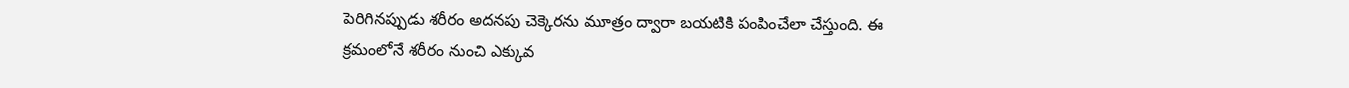పెరిగినప్పుడు శరీరం అదనపు చెక్కెరను మూత్రం ద్వారా బయటికి పంపించేలా చేస్తుంది. ఈ క్రమంలోనే శరీరం నుంచి ఎక్కువ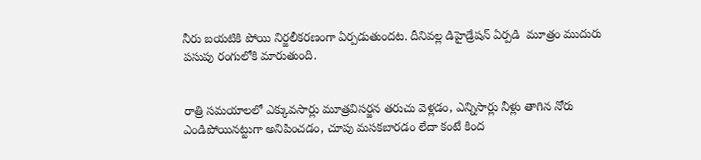నీరు బయటికి పోయి నిర్జలీకరణంగా ఏర్పడుతుందట. దీనివల్ల డిహైడ్రేషన్ ఏర్పడి  మూత్రం ముదురు పసుపు రంగులోకి మారుతుంది.


రాత్రి సమయాలలో ఎక్కువసార్లు మూత్రవిసర్జన తరుచు వెళ్లడం, ఎన్నిసార్లు నీళ్లు తాగిన నోరు ఎండిపోయినట్టుగా అనిపించడం, చూపు మసకబారడం లేదా కంటే కింద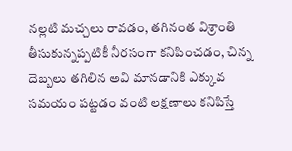నల్లటి మచ్చలు రావడం, తగినంత విశ్రాంతి తీసుకున్నప్పటికీ నీరసంగా కనిపించడం, చిన్న దెబ్బలు తగిలిన అవి మానడానికి ఎక్కువ సమయం పట్టడం వంటి లక్షణాలు కనిపిస్తే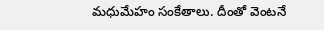మధుమేహం సంకేతాలు. దీంతో వెంటనే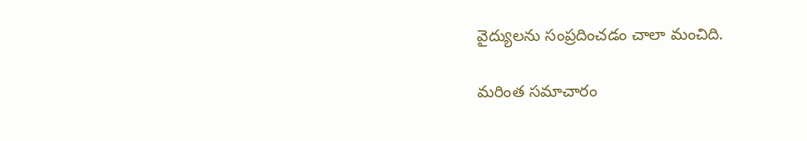వైద్యులను సంప్రదించడం చాలా మంచిది.

మరింత సమాచారం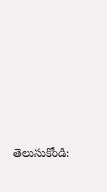తెలుసుకోండి: